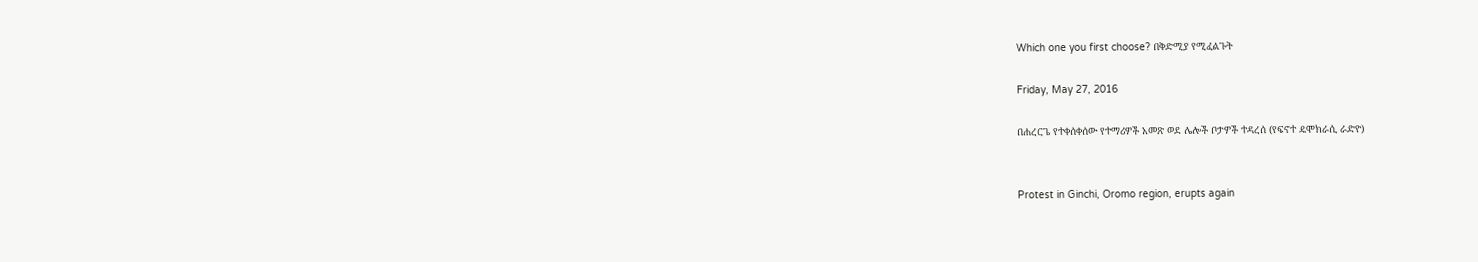Which one you first choose? በቅድሚያ የሚፈልጉት

Friday, May 27, 2016

በሐረርጌ የተቀሰቀሰው የተማሪዎች አመጽ ወደ ሌሎች ቦታዎች ተዳረሰ (የፍኖተ ዴሞክራሲ ራድዮ)


Protest in Ginchi, Oromo region, erupts again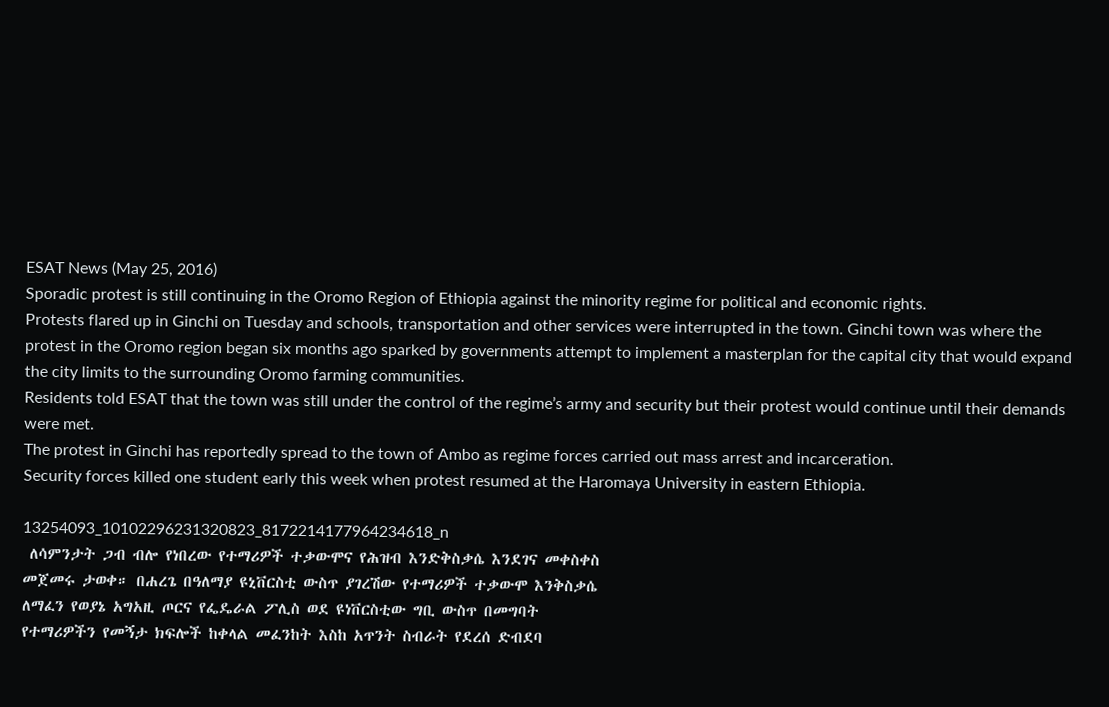ESAT News (May 25, 2016)
Sporadic protest is still continuing in the Oromo Region of Ethiopia against the minority regime for political and economic rights.
Protests flared up in Ginchi on Tuesday and schools, transportation and other services were interrupted in the town. Ginchi town was where the protest in the Oromo region began six months ago sparked by governments attempt to implement a masterplan for the capital city that would expand the city limits to the surrounding Oromo farming communities.
Residents told ESAT that the town was still under the control of the regime’s army and security but their protest would continue until their demands were met.
The protest in Ginchi has reportedly spread to the town of Ambo as regime forces carried out mass arrest and incarceration.
Security forces killed one student early this week when protest resumed at the Haromaya University in eastern Ethiopia.

13254093_10102296231320823_8172214177964234618_n
 ለሳምንታት ጋብ ብሎ የነበረው የተማሪዎች ተቃውሞና የሕዝብ እንድቅስቃሴ እንደገና መቀስቀስ
መጀመሩ ታወቀ። በሐረጌ በዓለማያ ዩኒቨርስቲ ውስጥ ያገረሽው የተማሪዎች ተቃውሞ እንቅስቃሴ
ለማፈን የወያኔ አግአዚ ጦርና የፌዴራል ፖሊስ ወደ ዩነቨርስቲው ግቢ ውስጥ በመግባት
የተማሪዎችን የመኝታ ክፍሎች ከቀላል መፈንከት እስከ አጥንት ስብራት የደረሰ ድብደባ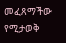መፈጸማችው የሚታወቅ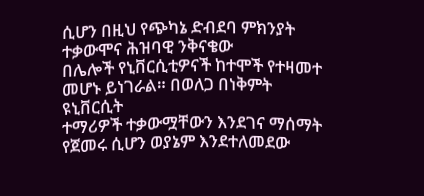ሲሆን በዚህ የጭካኔ ድብደባ ምክንያት ተቃውሞና ሕዝባዊ ንቅናቄው
በሌሎች የኒቨርሲቲዎናች ከተሞች የተዛመተ መሆኑ ይነገራል። በወለጋ በነቅምት ዩኒቨርሲት
ተማሪዎች ተቃውሟቸውን እንደገና ማሰማት የጀመሩ ሲሆን ወያኔም እንደተለመደው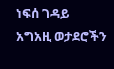ነፍሰ ገዳይ
አግአዚ ወታደሮችን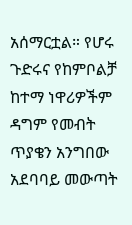አሰማርቷል። የሆሩ ጉድሩና የከምቦልቻ ከተማ ነዋሪዎችም ዳግም የመብት
ጥያቄን አንግበው አደባባይ መውጣት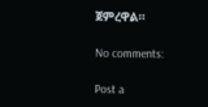ጀምረዋል።

No comments:

Post a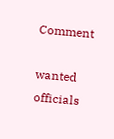Comment

wanted officials